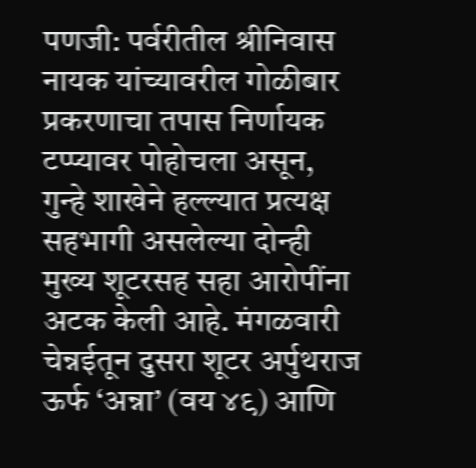पणजी: पर्वरीतील श्रीनिवास नायक यांच्यावरील गोळीबार प्रकरणाचा तपास निर्णायक टप्प्यावर पोहोचला असून, गुन्हे शाखेने हल्ल्यात प्रत्यक्ष सहभागी असलेल्या दोन्ही मुख्य शूटरसह सहा आरोपींना अटक केली आहे. मंगळवारी चेन्नईतून दुसरा शूटर अर्पुथराज ऊर्फ ‘अन्ना’ (वय ४९) आणि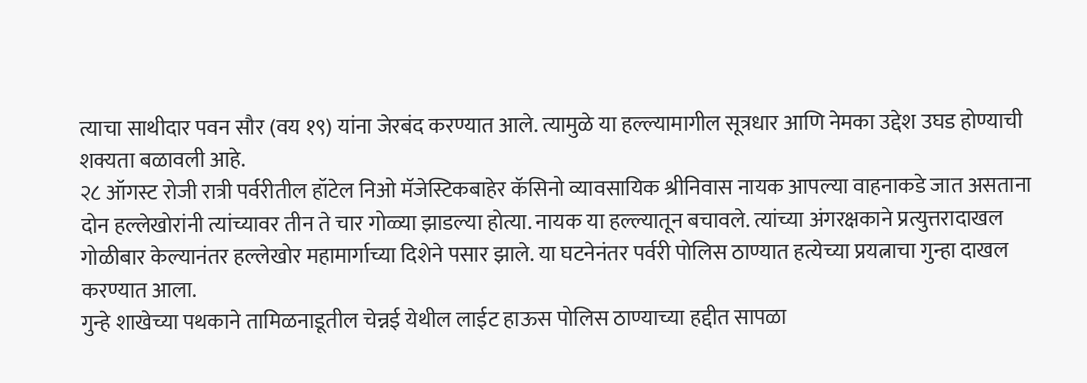त्याचा साथीदार पवन सौर (वय १९) यांना जेरबंद करण्यात आले. त्यामुळे या हल्ल्यामागील सूत्रधार आणि नेमका उद्देश उघड होण्याची शक्यता बळावली आहे.
२८ ऑगस्ट रोजी रात्री पर्वरीतील हॉटेल निओ मॅजेस्टिकबाहेर कॅसिनो व्यावसायिक श्रीनिवास नायक आपल्या वाहनाकडे जात असताना दोन हल्लेखोरांनी त्यांच्यावर तीन ते चार गोळ्या झाडल्या होत्या. नायक या हल्ल्यातून बचावले. त्यांच्या अंगरक्षकाने प्रत्युत्तरादाखल गोळीबार केल्यानंतर हल्लेखोर महामार्गाच्या दिशेने पसार झाले. या घटनेनंतर पर्वरी पोलिस ठाण्यात हत्येच्या प्रयत्नाचा गुन्हा दाखल करण्यात आला.
गुन्हे शाखेच्या पथकाने तामिळनाडूतील चेन्नई येथील लाईट हाऊस पोलिस ठाण्याच्या हद्दीत सापळा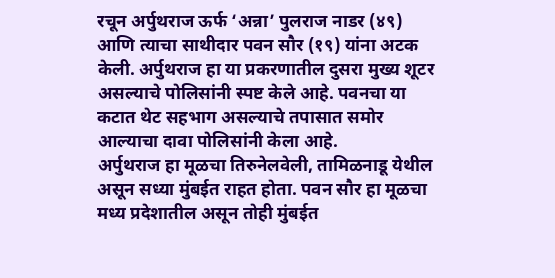रचून अर्पुथराज ऊर्फ ‘अन्ना’ पुलराज नाडर (४९) आणि त्याचा साथीदार पवन सौर (१९) यांना अटक केली. अर्पुथराज हा या प्रकरणातील दुसरा मुख्य शूटर असल्याचे पोलिसांनी स्पष्ट केले आहे. पवनचा या कटात थेट सहभाग असल्याचे तपासात समोर आल्याचा दावा पोलिसांनी केला आहे.
अर्पुथराज हा मूळचा तिरुनेलवेली, तामिळनाडू येथील असून सध्या मुंबईत राहत होता. पवन सौर हा मूळचा मध्य प्रदेशातील असून तोही मुंबईत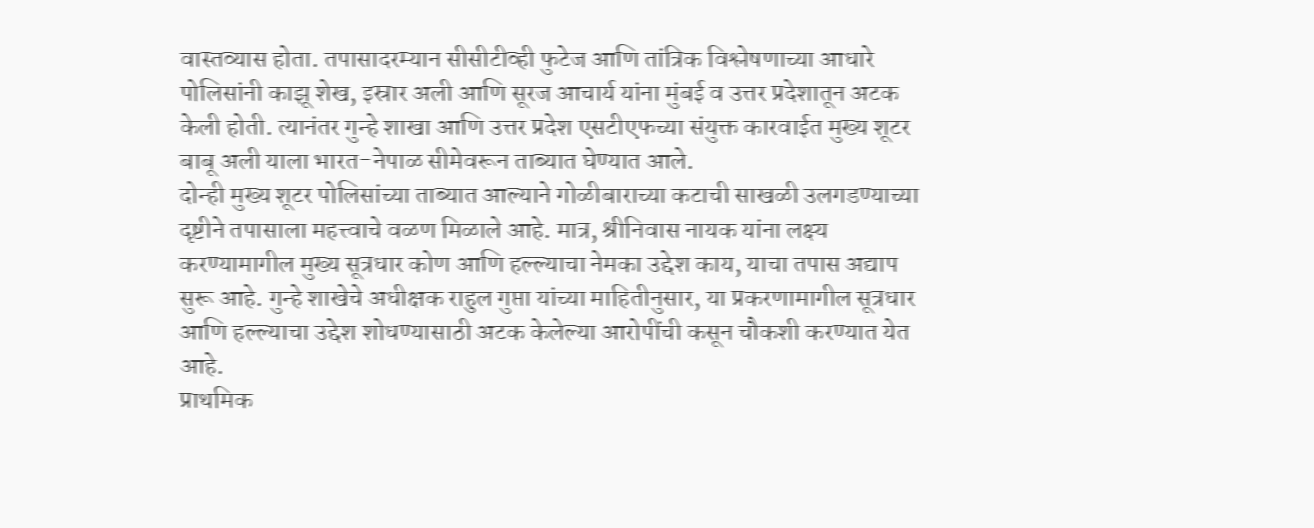वास्तव्यास होता. तपासादरम्यान सीसीटीव्ही फुटेज आणि तांत्रिक विश्लेषणाच्या आधारे पोलिसांनी काझू शेख, इस्रार अली आणि सूरज आचार्य यांना मुंबई व उत्तर प्रदेशातून अटक केली होती. त्यानंतर गुन्हे शाखा आणि उत्तर प्रदेश एसटीएफच्या संयुक्त कारवाईत मुख्य शूटर बाबू अली याला भारत-नेपाळ सीमेवरून ताब्यात घेण्यात आले.
दोन्ही मुख्य शूटर पोलिसांच्या ताब्यात आल्याने गोळीबाराच्या कटाची साखळी उलगडण्याच्या दृष्टीने तपासाला महत्त्वाचे वळण मिळाले आहे. मात्र, श्रीनिवास नायक यांना लक्ष्य करण्यामागील मुख्य सूत्रधार कोण आणि हल्ल्याचा नेमका उद्देश काय, याचा तपास अद्याप सुरू आहे. गुन्हे शाखेचे अधीक्षक राहुल गुप्ता यांच्या माहितीनुसार, या प्रकरणामागील सूत्रधार आणि हल्ल्याचा उद्देश शोधण्यासाठी अटक केलेल्या आरोपींची कसून चौकशी करण्यात येत आहे.
प्राथमिक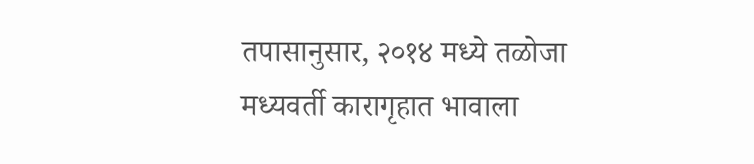तपासानुसार, २०१४ मध्ये तळोजा मध्यवर्ती कारागृहात भावाला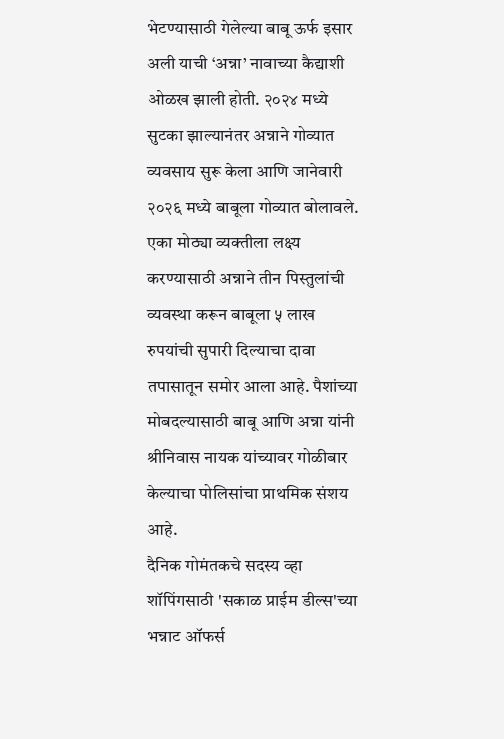भेटण्यासाठी गेलेल्या बाबू ऊर्फ इसार अली याची ‘अन्ना’ नावाच्या कैद्याशी ओळख झाली होती. २०२४ मध्ये सुटका झाल्यानंतर अन्नाने गोव्यात व्यवसाय सुरू केला आणि जानेवारी २०२६ मध्ये बाबूला गोव्यात बोलावले. एका मोठ्या व्यक्तीला लक्ष्य करण्यासाठी अन्नाने तीन पिस्तुलांची व्यवस्था करून बाबूला ५ लाख रुपयांची सुपारी दिल्याचा दावा तपासातून समोर आला आहे. पैशांच्या मोबदल्यासाठी बाबू आणि अन्ना यांनी श्रीनिवास नायक यांच्यावर गोळीबार केल्याचा पोलिसांचा प्राथमिक संशय आहे.
दैनिक गोमंतकचे सदस्य व्हा
शॉपिंगसाठी 'सकाळ प्राईम डील्स'च्या भन्नाट ऑफर्स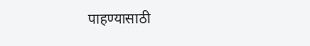पाहण्यासाठी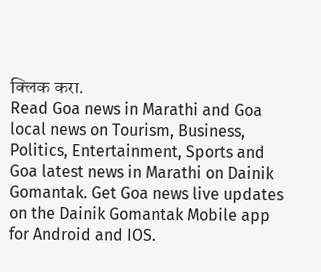क्लिक करा.
Read Goa news in Marathi and Goa local news on Tourism, Business, Politics, Entertainment, Sports and Goa latest news in Marathi on Dainik Gomantak. Get Goa news live updates on the Dainik Gomantak Mobile app for Android and IOS.